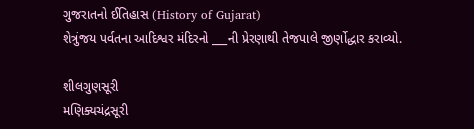ગુજરાતનો ઈતિહાસ (History of Gujarat)
શેત્રુંજય પર્વતના આદિશ્વર મંદિરનો ___ની પ્રેરણાથી તેજપાલે જીર્ણોદ્ધાર કરાવ્યો.

શીલગુણસૂરી
મણિક્યચંદ્રસૂરી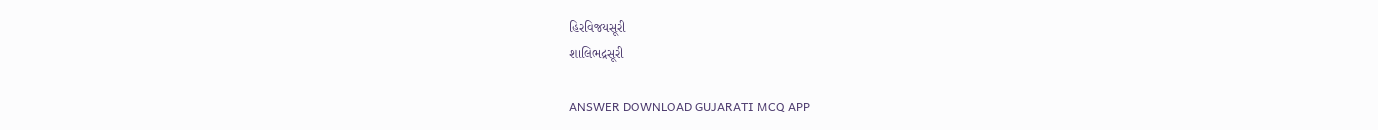હિરવિજયસૂરી
શાલિભદ્રસૂરી

ANSWER DOWNLOAD GUJARATI MCQ APP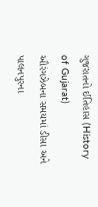ગુજરાતનો ઈતિહાસ (History of Gujarat)
ઔરંગઝેબના સમયમાં ડીસા અને પાલનપુરના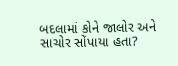બદલામાં કોને જાલોર અને સાચોર સોંપાયા હતા?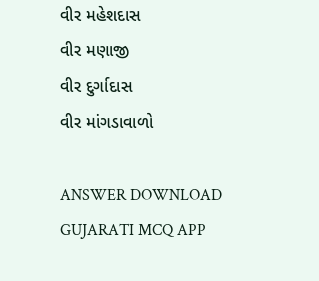વીર મહેશદાસ
વીર મણાજી
વીર દુર્ગાદાસ
વીર માંગડાવાળો

ANSWER DOWNLOAD GUJARATI MCQ APP